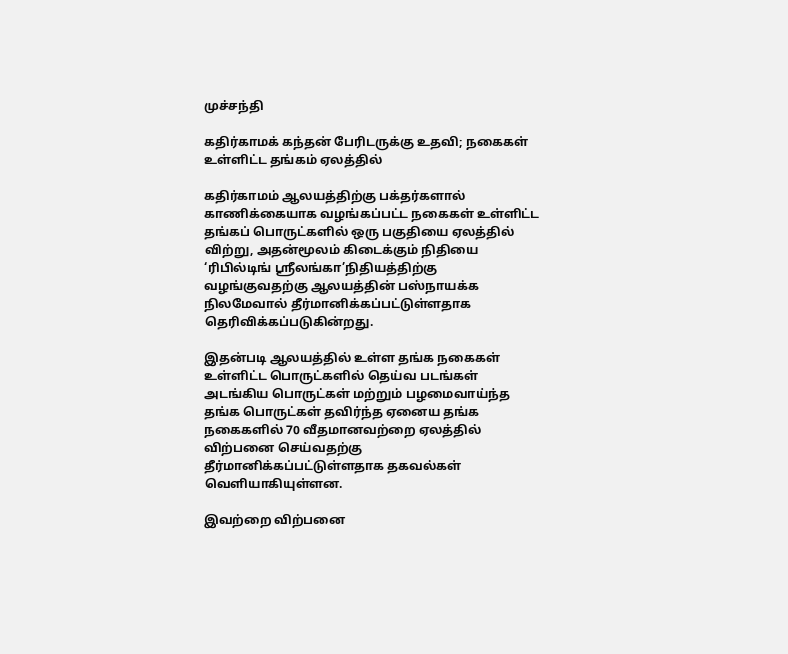முச்சந்தி

கதிர்காமக் கந்தன் பேரிடருக்கு உதவி; நகைகள் உள்ளிட்ட தங்கம் ஏலத்தில்

கதிர்காமம் ஆலயத்திற்கு பக்தர்களால் காணிக்கையாக வழங்கப்பட்ட நகைகள் உள்ளிட்ட தங்கப் பொருட்களில் ஒரு பகுதியை ஏலத்தில் விற்று, அதன்மூலம் கிடைக்கும் நிதியை ‘ரிபில்டிங் ஶ்ரீலங்கா’நிதியத்திற்கு வழங்குவதற்கு ஆலயத்தின் பஸ்நாயக்க நிலமேவால் தீர்மானிக்கப்பட்டுள்ளதாக தெரிவிக்கப்படுகின்றது.

இதன்படி ஆலயத்தில் உள்ள தங்க நகைகள் உள்ளிட்ட பொருட்களில் தெய்வ படங்கள் அடங்கிய பொருட்கள் மற்றும் பழமைவாய்ந்த தங்க பொருட்கள் தவிர்ந்த ஏனைய தங்க நகைகளில் 70 வீதமானவற்றை ஏலத்தில் விற்பனை செய்வதற்கு தீர்மானிக்கப்பட்டுள்ளதாக தகவல்கள் வெளியாகியுள்ளன.

இவற்றை விற்பனை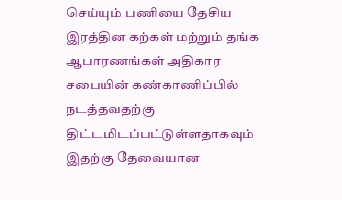செய்யும் பணியை தேசிய இரத்தின கற்கள் மற்றும் தங்க ஆபாரணங்கள் அதிகார சபையின் கண்காணிப்பில் நடத்தவதற்கு திட்டமிடப்பட்டுள்ளதாகவும் இதற்கு தேவையான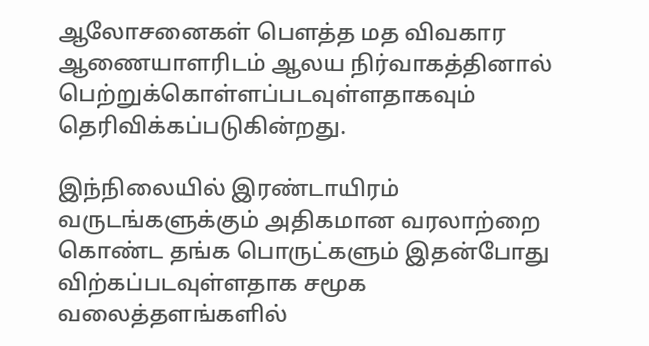ஆலோசனைகள் பௌத்த மத விவகார ஆணையாளரிடம் ஆலய நிர்வாகத்தினால் பெற்றுக்கொள்ளப்படவுள்ளதாகவும் தெரிவிக்கப்படுகின்றது.

இந்நிலையில் இரண்டாயிரம் வருடங்களுக்கும் அதிகமான வரலாற்றை கொண்ட தங்க பொருட்களும் இதன்போது விற்கப்படவுள்ளதாக சமூக வலைத்தளங்களில்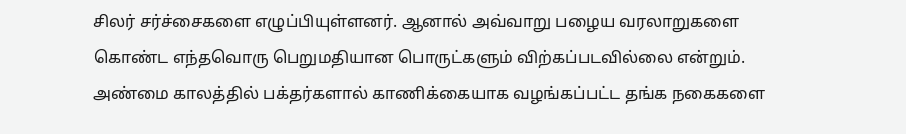சிலர் சர்ச்சைகளை எழுப்பியுள்ளனர். ஆனால் அவ்வாறு பழைய வரலாறுகளை கொண்ட எந்தவொரு பெறுமதியான பொருட்களும் விற்கப்படவில்லை என்றும். அண்மை காலத்தில் பக்தர்களால் காணிக்கையாக வழங்கப்பட்ட தங்க நகைகளை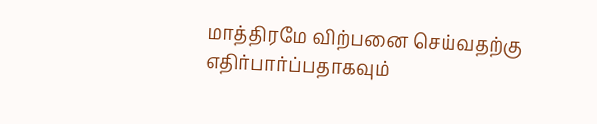மாத்திரமே விற்பனை செய்வதற்கு எதிர்பார்ப்பதாகவும்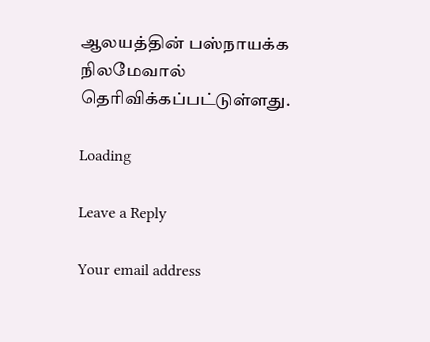ஆலயத்தின் பஸ்நாயக்க நிலமேவால் தெரிவிக்கப்பட்டுள்ளது.

Loading

Leave a Reply

Your email address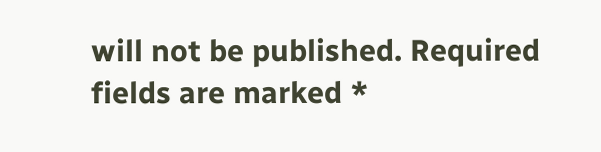will not be published. Required fields are marked *